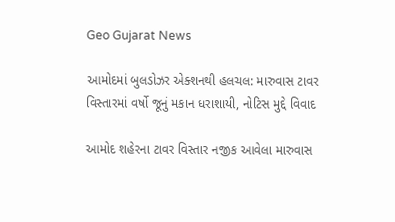Geo Gujarat News

આમોદમાં બુલડોઝર એક્શનથી હલચલ: મારુવાસ ટાવર વિસ્તારમાં વર્ષો જૂનું મકાન ધરાશાયી, નોટિસ મુદ્દે વિવાદ

આમોદ શહેરના ટાવર વિસ્તાર નજીક આવેલા મારુવાસ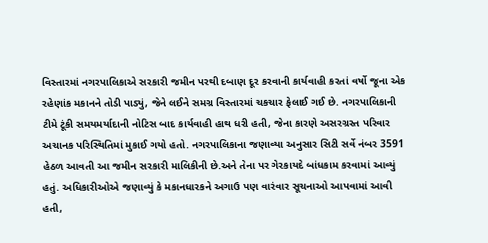વિસ્તારમાં નગરપાલિકાએ સરકારી જમીન પરથી દબાણ દૂર કરવાની કાર્યવાહી કરતાં વર્ષો જૂના એક રહેણાંક મકાનને તોડી પાડ્યું, જેને લઈને સમગ્ર વિસ્તારમાં ચકચાર ફેલાઈ ગઈ છે. નગરપાલિકાની ટીમે ટૂંકી સમયમર્યાદાની નોટિસ બાદ કાર્યવાહી હાથ ધરી હતી, જેના કારણે અસરગ્રસ્ત પરિવાર અચાનક પરિસ્થિતિમાં મુકાઈ ગયો હતો. નગરપાલિકાના જણાવ્યા અનુસાર સિટી સર્વે નંબર 3591 હેઠળ આવતી આ જમીન સરકારી માલિકીની છે.અને તેના પર ગેરકાયદે બાંધકામ કરવામાં આવ્યું હતું. અધિકારીઓએ જણાવ્યું કે મકાનધારકને અગાઉ પણ વારંવાર સૂચનાઓ આપવામાં આવી હતી,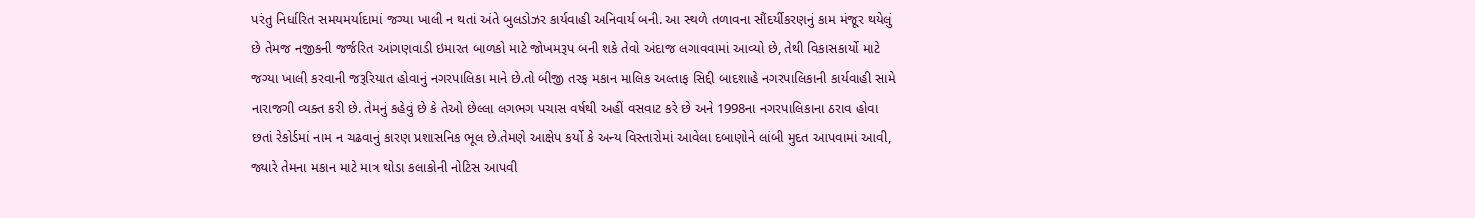પરંતુ નિર્ધારિત સમયમર્યાદામાં જગ્યા ખાલી ન થતાં અંતે બુલડોઝર કાર્યવાહી અનિવાર્ય બની. આ સ્થળે તળાવના સૌંદર્યીકરણનું કામ મંજૂર થયેલું છે તેમજ નજીકની જર્જરિત આંગણવાડી ઇમારત બાળકો માટે જોખમરૂપ બની શકે તેવો અંદાજ લગાવવામાં આવ્યો છે, તેથી વિકાસકાર્યો માટે જગ્યા ખાલી કરવાની જરૂરિયાત હોવાનું નગરપાલિકા માને છે.તો બીજી તરફ મકાન માલિક અલ્તાફ સિદ્દી બાદશાહે નગરપાલિકાની કાર્યવાહી સામે નારાજગી વ્યક્ત કરી છે. તેમનું કહેવું છે કે તેઓ છેલ્લા લગભગ પચાસ વર્ષથી અહીં વસવાટ કરે છે અને 1998ના નગરપાલિકાના ઠરાવ હોવા છતાં રેકોર્ડમાં નામ ન ચઢવાનું કારણ પ્રશાસનિક ભૂલ છે.તેમણે આક્ષેપ કર્યો કે અન્ય વિસ્તારોમાં આવેલા દબાણોને લાંબી મુદત આપવામાં આવી, જ્યારે તેમના મકાન માટે માત્ર થોડા કલાકોની નોટિસ આપવી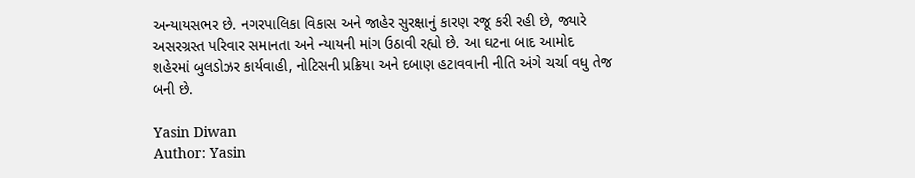અન્યાયસભર છે. નગરપાલિકા વિકાસ અને જાહેર સુરક્ષાનું કારણ રજૂ કરી રહી છે, જ્યારે અસરગ્રસ્ત પરિવાર સમાનતા અને ન્યાયની માંગ ઉઠાવી રહ્યો છે. આ ઘટના બાદ આમોદ શહેરમાં બુલડોઝર કાર્યવાહી, નોટિસની પ્રક્રિયા અને દબાણ હટાવવાની નીતિ અંગે ચર્ચા વધુ તેજ બની છે.

Yasin Diwan
Author: Yasin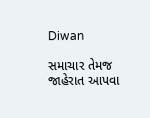Diwan

સમાચાર તેમજ જાહેરાત આપવા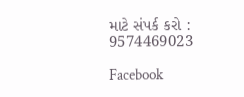માટે સંપર્ક કરો : 9574469023

Facebook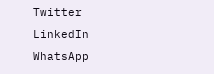Twitter
LinkedIn
WhatsApp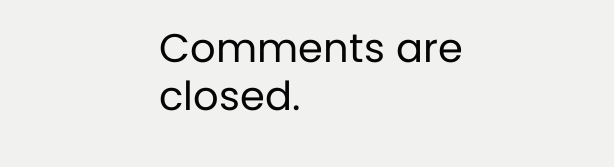Comments are closed.